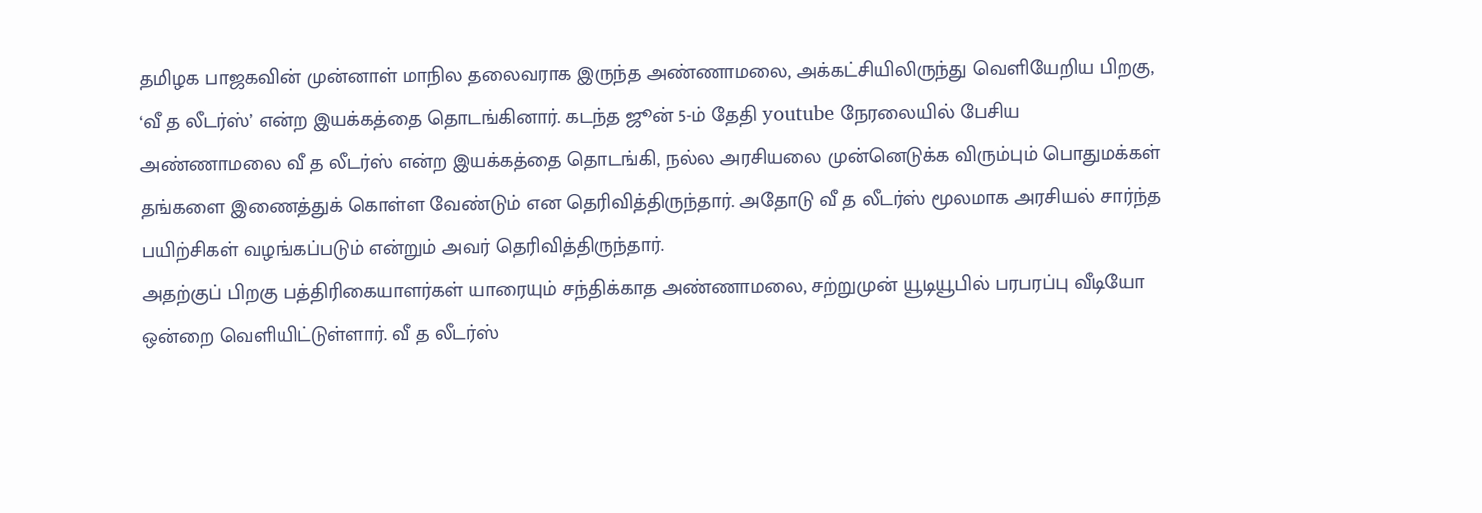தமிழக பாஜகவின் முன்னாள் மாநில தலைவராக இருந்த அண்ணாமலை, அக்கட்சியிலிருந்து வெளியேறிய பிறகு, ‘வீ த லீடர்ஸ்’ என்ற இயக்கத்தை தொடங்கினார். கடந்த ஜூன் 5-ம் தேதி youtube நேரலையில் பேசிய அண்ணாமலை வீ த லீடர்ஸ் என்ற இயக்கத்தை தொடங்கி, நல்ல அரசியலை முன்னெடுக்க விரும்பும் பொதுமக்கள் தங்களை இணைத்துக் கொள்ள வேண்டும் என தெரிவித்திருந்தார். அதோடு வீ த லீடர்ஸ் மூலமாக அரசியல் சார்ந்த பயிற்சிகள் வழங்கப்படும் என்றும் அவர் தெரிவித்திருந்தார்.
அதற்குப் பிறகு பத்திரிகையாளர்கள் யாரையும் சந்திக்காத அண்ணாமலை, சற்றுமுன் யூடியூபில் பரபரப்பு வீடியோ ஒன்றை வெளியிட்டுள்ளார். வீ த லீடர்ஸ்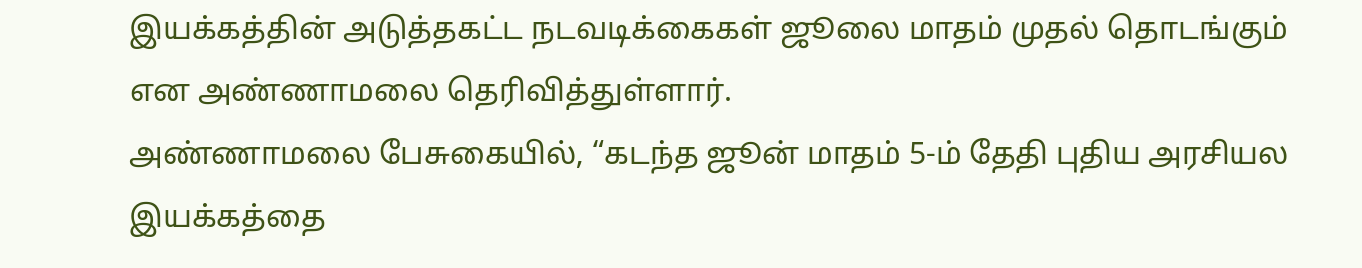இயக்கத்தின் அடுத்தகட்ட நடவடிக்கைகள் ஜூலை மாதம் முதல் தொடங்கும் என அண்ணாமலை தெரிவித்துள்ளார்.
அண்ணாமலை பேசுகையில், “கடந்த ஜூன் மாதம் 5-ம் தேதி புதிய அரசியல இயக்கத்தை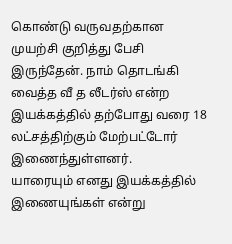கொண்டு வருவதற்கான முயற்சி குறித்து பேசி இருந்தேன். நாம் தொடங்கி வைத்த வீ த லீடர்ஸ் என்ற இயக்கத்தில் தற்போது வரை 18 லட்சத்திற்கும் மேற்பட்டோர் இணைந்துள்ளனர்.
யாரையும் எனது இயக்கத்தில் இணையுங்கள் என்று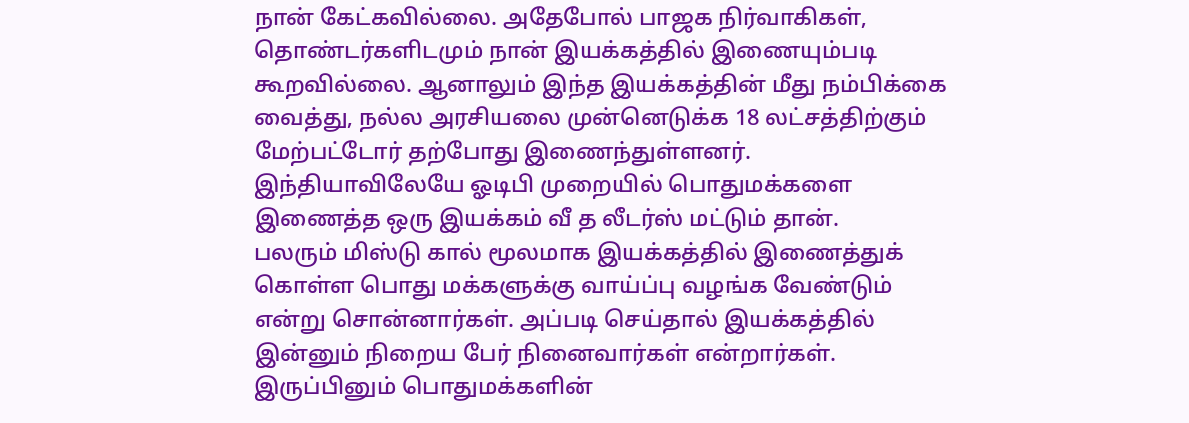நான் கேட்கவில்லை. அதேபோல் பாஜக நிர்வாகிகள், தொண்டர்களிடமும் நான் இயக்கத்தில் இணையும்படி கூறவில்லை. ஆனாலும் இந்த இயக்கத்தின் மீது நம்பிக்கை வைத்து, நல்ல அரசியலை முன்னெடுக்க 18 லட்சத்திற்கும் மேற்பட்டோர் தற்போது இணைந்துள்ளனர். இந்தியாவிலேயே ஓடிபி முறையில் பொதுமக்களை இணைத்த ஒரு இயக்கம் வீ த லீடர்ஸ் மட்டும் தான்.
பலரும் மிஸ்டு கால் மூலமாக இயக்கத்தில் இணைத்துக் கொள்ள பொது மக்களுக்கு வாய்ப்பு வழங்க வேண்டும் என்று சொன்னார்கள். அப்படி செய்தால் இயக்கத்தில் இன்னும் நிறைய பேர் நினைவார்கள் என்றார்கள். இருப்பினும் பொதுமக்களின்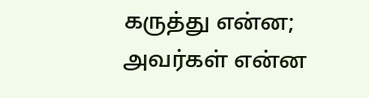கருத்து என்ன; அவர்கள் என்ன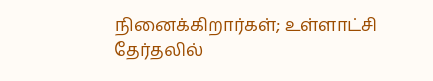நினைக்கிறார்கள்; உள்ளாட்சி தேர்தலில்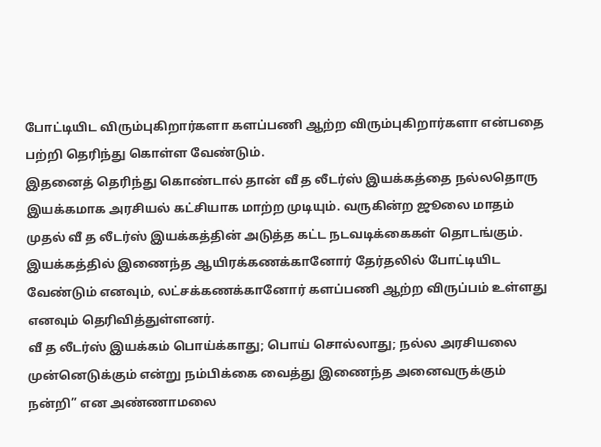போட்டியிட விரும்புகிறார்களா களப்பணி ஆற்ற விரும்புகிறார்களா என்பதை பற்றி தெரிந்து கொள்ள வேண்டும்.
இதனைத் தெரிந்து கொண்டால் தான் வீ த லீடர்ஸ் இயக்கத்தை நல்லதொரு இயக்கமாக அரசியல் கட்சியாக மாற்ற முடியும். வருகின்ற ஜூலை மாதம் முதல் வீ த லீடர்ஸ் இயக்கத்தின் அடுத்த கட்ட நடவடிக்கைகள் தொடங்கும். இயக்கத்தில் இணைந்த ஆயிரக்கணக்கானோர் தேர்தலில் போட்டியிட வேண்டும் எனவும், லட்சக்கணக்கானோர் களப்பணி ஆற்ற விருப்பம் உள்ளது எனவும் தெரிவித்துள்ளனர்.
வீ த லீடர்ஸ் இயக்கம் பொய்க்காது; பொய் சொல்லாது; நல்ல அரசியலை முன்னெடுக்கும் என்று நம்பிக்கை வைத்து இணைந்த அனைவருக்கும் நன்றி” என அண்ணாமலை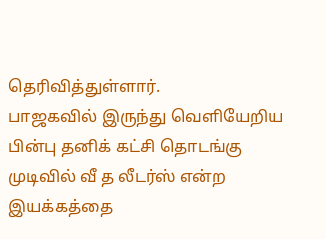தெரிவித்துள்ளார்.
பாஜகவில் இருந்து வெளியேறிய பின்பு தனிக் கட்சி தொடங்கு முடிவில் வீ த லீடர்ஸ் என்ற இயக்கத்தை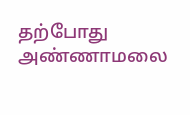தற்போது அண்ணாமலை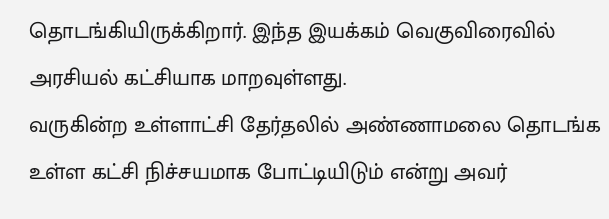தொடங்கியிருக்கிறார். இந்த இயக்கம் வெகுவிரைவில் அரசியல் கட்சியாக மாறவுள்ளது.
வருகின்ற உள்ளாட்சி தேர்தலில் அண்ணாமலை தொடங்க உள்ள கட்சி நிச்சயமாக போட்டியிடும் என்று அவர்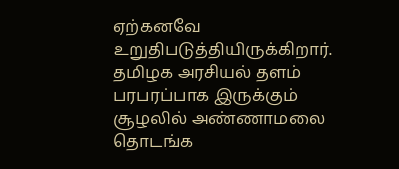ஏற்கனவே உறுதிபடுத்தியிருக்கிறார். தமிழக அரசியல் தளம் பரபரப்பாக இருக்கும் சூழலில் அண்ணாமலை தொடங்க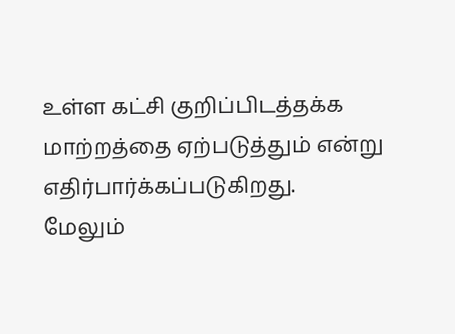உள்ள கட்சி குறிப்பிடத்தக்க மாற்றத்தை ஏற்படுத்தும் என்று எதிர்பார்க்கப்படுகிறது.
மேலும்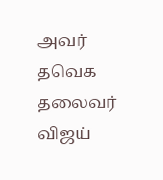அவர் தவெக தலைவர் விஜய்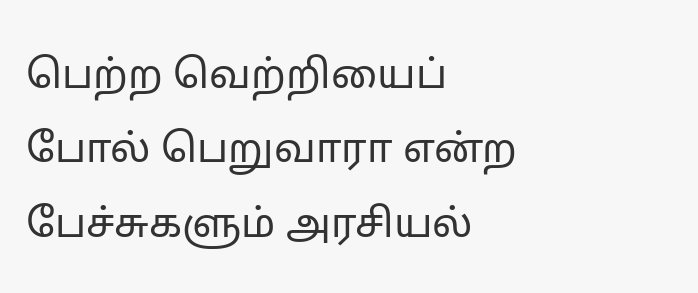பெற்ற வெற்றியைப் போல் பெறுவாரா என்ற பேச்சுகளும் அரசியல்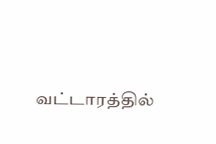வட்டாரத்தில்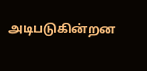அடிபடுகின்றன